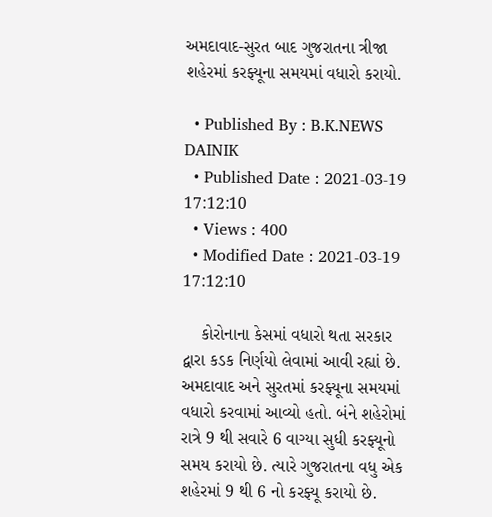અમદાવાદ-સુરત બાદ ગુજરાતના ત્રીજા શહેરમાં કરફ્યૂના સમયમાં વધારો કરાયો.

  • Published By : B.K.NEWS DAINIK
  • Published Date : 2021-03-19 17:12:10
  • Views : 400
  • Modified Date : 2021-03-19 17:12:10

    કોરોનાના કેસમાં વધારો થતા સરકાર દ્વારા કડક નિર્ણયો લેવામાં આવી રહ્યાં છે. અમદાવાદ અને સુરતમાં કરફ્યૂના સમયમાં વધારો કરવામાં આવ્યો હતો. બંને શહેરોમાં રાત્રે 9 થી સવારે 6 વાગ્યા સુધી કરફ્યૂનો સમય કરાયો છે. ત્યારે ગુજરાતના વધુ એક શહેરમાં 9 થી 6 નો કરફ્યૂ કરાયો છે.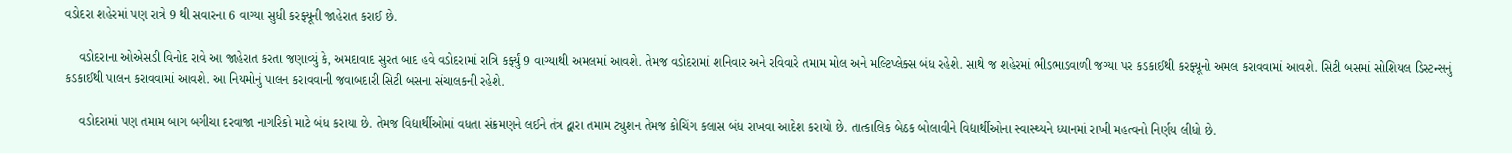વડોદરા શહેરમાં પણ રાત્રે 9 થી સવારના 6 વાગ્યા સુધી કરફ્યૂની જાહેરાત કરાઈ છે.

    વડોદરાના ઓએસડી વિનોદ રાવે આ જાહેરાત કરતા જણાવ્યું કે, અમદાવાદ સુરત બાદ હવે વડોદરામાં રાત્રિ કર્ફ્યું 9 વાગ્યાથી અમલમાં આવશે. તેમજ વડોદરામાં શનિવાર અને રવિવારે તમામ મોલ અને મલ્ટિપ્લેક્સ બંધ રહેશે. સાથે જ શહેરમાં ભીડભાડવાળી જગ્યા પર કડકાઈથી કરફ્યૂનો અમલ કરાવવામાં આવશે. સિટી બસમાં સોશિયલ ડિસ્ટન્સનું કડકાઈથી પાલન કરાવવામાં આવશે. આ નિયમોનું પાલન કરાવવાની જવાબદારી સિટી બસના સંચાલકની રહેશે.

    વડોદરામાં પણ તમામ બાગ બગીચા દરવાજા નાગરિકો માટે બંધ કરાયા છે. તેમજ વિદ્યાર્થીઓમાં વધતા સંક્રમણને લઈને તંત્ર દ્વારા તમામ ટ્યુશન તેમજ કોચિંગ કલાસ બંધ રાખવા આદેશ કરાયો છે. તાત્કાલિક બેઠક બોલાવીને વિદ્યાર્થીઓના સ્વાસ્થ્યને ધ્યાનમાં રાખી મહત્વનો નિર્ણય લીધો છે.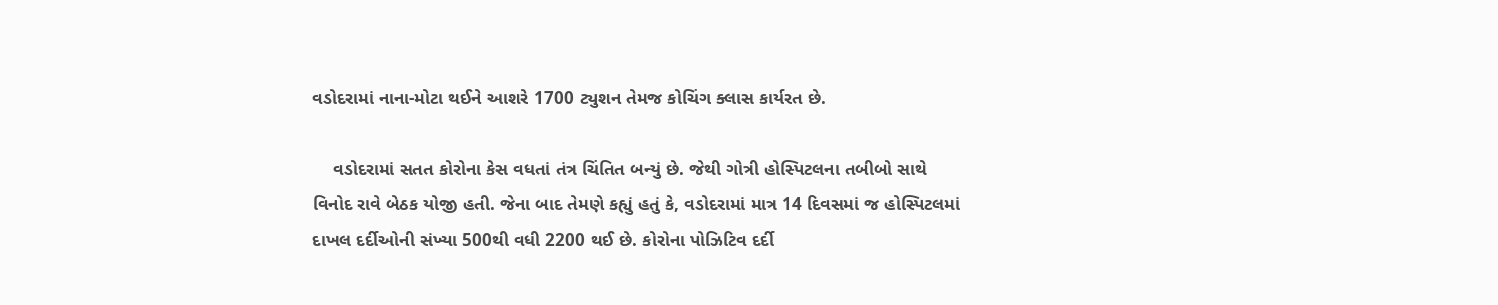વડોદરામાં નાના-મોટા થઈને આશરે 1700 ટ્યુશન તેમજ કોચિંગ ક્લાસ કાર્યરત છે.

    વડોદરામાં સતત કોરોના કેસ વધતાં તંત્ર ચિંતિત બન્યું છે. જેથી ગોત્રી હોસ્પિટલના તબીબો સાથે વિનોદ રાવે બેઠક યોજી હતી. જેના બાદ તેમણે કહ્યું હતું કે, વડોદરામાં માત્ર 14 દિવસમાં જ હોસ્પિટલમાં દાખલ દર્દીઓની સંખ્યા 500થી વધી 2200 થઈ છે. કોરોના પોઝિટિવ દર્દી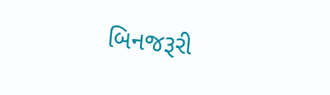બિનજરૂરી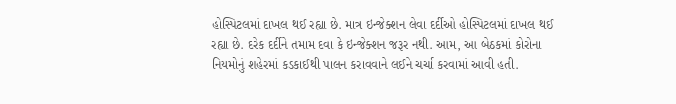હોસ્પિટલમાં દાખલ થઈ રહ્યા છે. માત્ર ઇન્જેક્શન લેવા દર્દીઓ હોસ્પિટલમાં દાખલ થઈ રહ્યા છે. દરેક દર્દીને તમામ દવા કે ઇન્જેક્શન જરૂર નથી. આમ, આ બેઠકમાં કોરોના નિયમોનું શહેરમાં કડકાઈથી પાલન કરાવવાને લઈને ચર્ચા કરવામાં આવી હતી.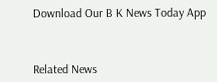Download Our B K News Today App



Related News